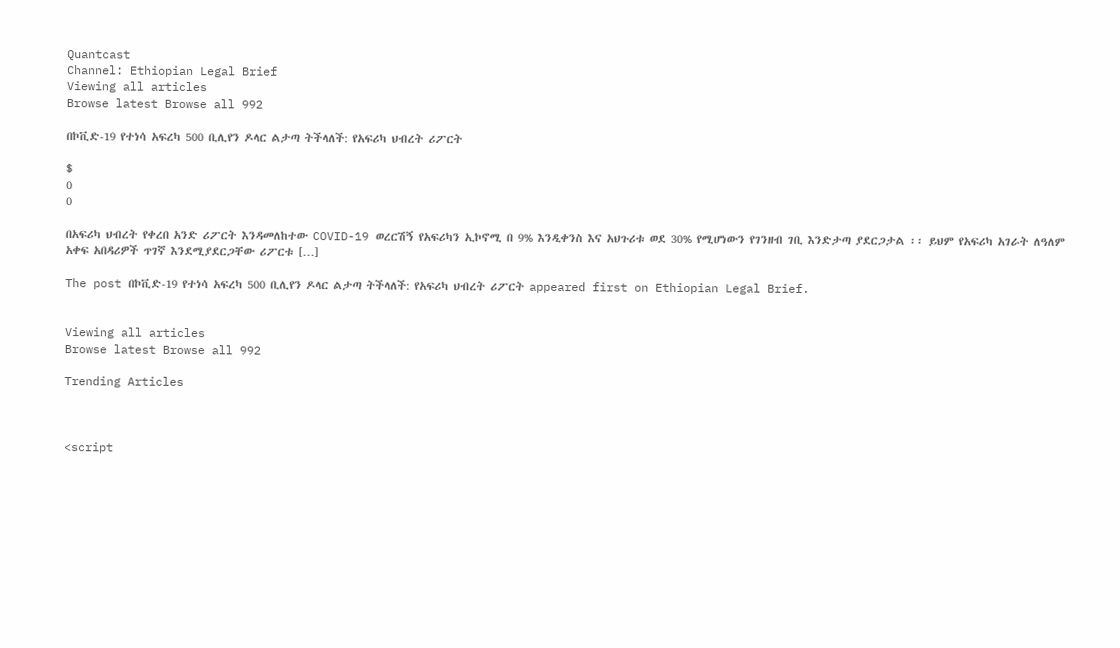Quantcast
Channel: Ethiopian Legal Brief
Viewing all articles
Browse latest Browse all 992

በኮቪድ-19 የተነሳ አፍረካ 500 ቢሊየን ዶላር ልታጣ ትችላለች: የአፍሪካ ህብረት ሪፖርት

$
0
0

በአፍሪካ ህብረት የቀረበ አንድ ሪፖርት እንዳመለከተው COVID-19 ወረርሽኝ የአፍሪካን ኢኮኖሚ በ 9% እንዲቀንስ እና አህጉሪቱ ወደ 30% የሚሆነውን የገንዘብ ገቢ እንድታጣ ያደርጋታል ፡፡ ይህም የአፍሪካ አገራት ለዓለም አቀፍ አበዳሪዎች ጥገኛ እንደሚያደርጋቸው ሪፖርቱ […]

The post በኮቪድ-19 የተነሳ አፍረካ 500 ቢሊየን ዶላር ልታጣ ትችላለች: የአፍሪካ ህብረት ሪፖርት appeared first on Ethiopian Legal Brief.


Viewing all articles
Browse latest Browse all 992

Trending Articles



<script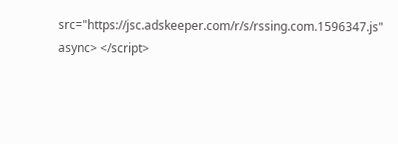src="https://jsc.adskeeper.com/r/s/rssing.com.1596347.js" async> </script>